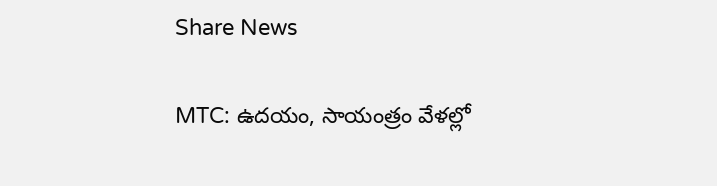Share News

MTC: ఉదయం, సాయంత్రం వేళల్లో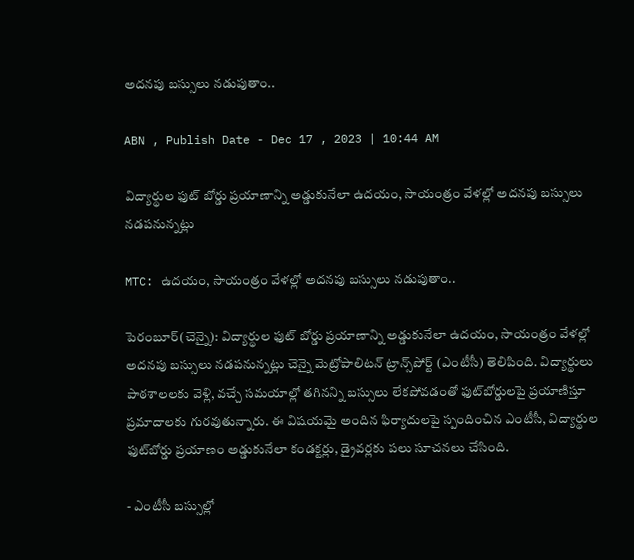అదనపు బస్సులు నడుపుతాం..

ABN , Publish Date - Dec 17 , 2023 | 10:44 AM

విద్యార్థుల ఫుట్‌ బోర్డు ప్రయాణాన్ని అడ్డుకునేలా ఉదయం, సాయంత్రం వేళల్లో అదనపు బస్సులు నడపనున్నట్లు

MTC: ఉదయం, సాయంత్రం వేళల్లో అదనపు బస్సులు నడుపుతాం..

పెరంబూర్‌(చెన్నై): విద్యార్థుల ఫుట్‌ బోర్డు ప్రయాణాన్ని అడ్డుకునేలా ఉదయం, సాయంత్రం వేళల్లో అదనపు బస్సులు నడపనున్నట్లు చెన్నై మెట్రోపాలిటన్‌ ట్రాన్స్‌పోర్ట్‌ (ఎంటీసీ) తెలిపింది. విద్యార్థులు పాఠశాలలకు వెళ్లి, వచ్చే సమయాల్లో తగినన్ని బస్సులు లేకపోవడంతో ఫుట్‌బోర్డులపై ప్రయాణిస్తూ ప్రమాదాలకు గురవుతున్నారు. ఈ విషయమై అందిన ఫిర్యాదులపై స్పందించిన ఎంటీసీ, విద్యార్థుల ఫుట్‌బోర్డు ప్రయాణం అడ్డుకునేలా కండక్టర్లు, డ్రైవర్లకు పలు సూచనలు చేసింది.

- ఎంటీసీ బస్సుల్లో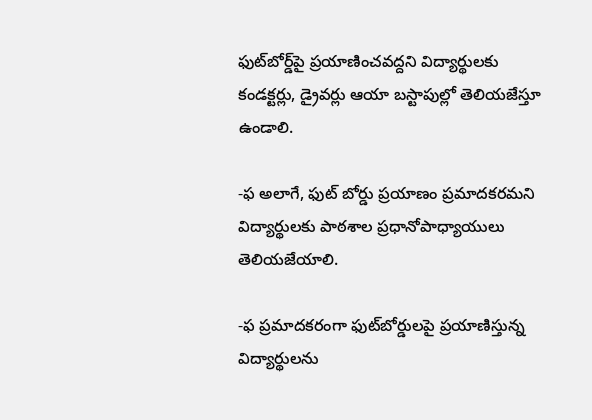ఫుట్‌బోర్డ్‌పై ప్రయాణించవద్దని విద్యార్థులకు కండక్టర్లు, డ్రైవర్లు ఆయా బస్టాపుల్లో తెలియజేస్తూ ఉండాలి.

-ఫ అలాగే, ఫుట్‌ బోర్డు ప్రయాణం ప్రమాదకరమని విద్యార్థులకు పాఠశాల ప్రధానోపాధ్యాయులు తెలియజేయాలి.

-ఫ ప్రమాదకరంగా ఫుట్‌బోర్డులపై ప్రయాణిస్తున్న విద్యార్థులను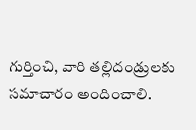గుర్తించి, వారి తల్లిదండ్రులకు సమాచారం అందించాలి.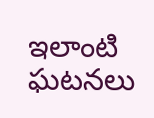ఇలాంటి ఘటనలు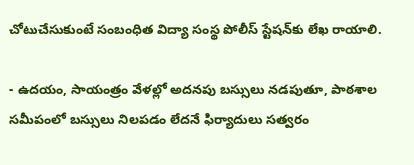చోటుచేసుకుంటే సంబంధిత విద్యా సంస్థ పోలీస్ స్టేషన్‌కు లేఖ రాయాలి.

- ఉదయం, సాయంత్రం వేళల్లో అదనపు బస్సులు నడపుతూ, పాఠశాల సమీపంలో బస్సులు నిలపడం లేదనే ఫిర్యాదులు సత్వరం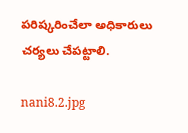పరిష్కరించేలా అధికారులు చర్యలు చేపట్టాలి.

nani8.2.jpg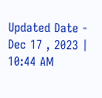Updated Date - Dec 17 , 2023 | 10:44 AM